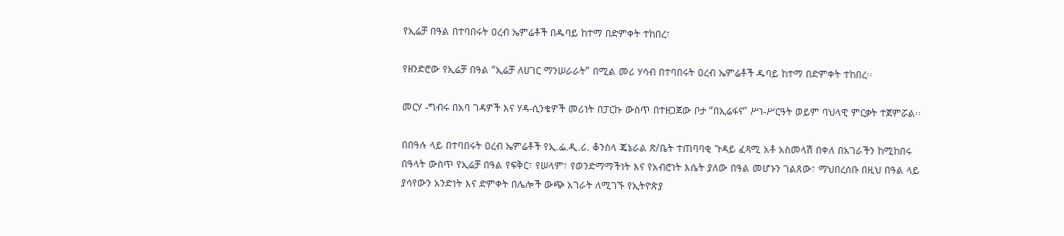የኢሬቻ በዓል በተባበሩት ዐረብ ኤምሬቶች በዱባይ ከተማ በድምቀት ተከበረ፣

የዘንድሮው የኢሬቻ በዓል “ኢሬቻ ለሀገር ማንሠራራት” በሚል መሪ ሃሳብ በተባበሩት ዐረብ ኤምሬቶች ዱባይ ከተማ በድምቀት ተከበረ፡፡

መርሃ -ግብሩ በአባ ገዳዎች እና ሃዳ-ሲንቄዎች መሪነት በፓርኩ ውስጥ በተዘጋጀው ቦታ ‘’በኢሬፋና’’ ሥነ-ሥርዓት ወይም ባህላዊ ምርቃት ተጀምሯል፡፡

በበዓሉ ላይ በተባበሩት ዐረብ ኤምሬቶች የኢ.ፌ.ዲ.ሪ. ቆንስላ ጄኔራል ጽ/ቤት ተጠባባቂ ጉዳይ ፈጻሚ አቶ አስመላሽ በቀለ በአገራችን ከሚከበሩ በዓላት ውስጥ የኢሬቻ በዓል የፍቅር፣ የሠላም፣ የወንድማማችነት እና የአብሮነት እሴት ያለው በዓል መሆኑን ገልጸው፣ ማህበረሰቡ በዚህ በዓል ላይ ያሳየውን አንድነት እና ድምቀት በሌሎች ውጭ አገራት ለሚገኙ የኢትዮጵያ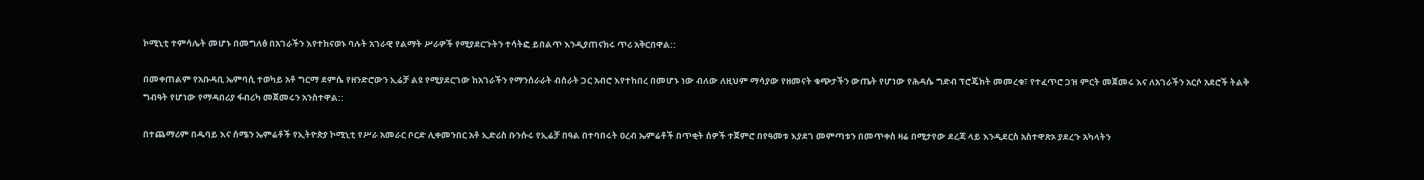ኮሚኒቲ ተምሳሌት መሆኑ በመግለፅ በአገራችን እየተከናወኑ ባሉት አገራዊ የልማት ሥራዎች የሚያደርጉትን ተሳትፎ ይበልጥ እንዲያጠናክሩ ጥሪ አቅርበዋል::

በመቀጠልም የአቡዳቢ ኤምባሲ ተወካይ አቶ ግርማ ደምሴ የዘንድሮውን ኢሬቻ ልዩ የሚያደርገው ከአገራችን የማንሰራራት ብስራት ጋር አብሮ እየተከበረ በመሆኑ ነው ብለው ለዚህም ማሳያው የዘመናት ቁጭታችን ውጤት የሆነው የሕዳሴ ግድብ ፕሮጄክት መመረቁ፣ የተፈጥሮ ጋዝ ምርት መጀመሩ እና ለአገራችን አርሶ አደሮች ትልቅ ግብዓት የሆነው የማዳበሪያ ፋብሪካ መጀመሩን አንስተዋል::

በተጨማሪም በዱባይ እና ሰሜን ኤምሬቶች የኢትዮጵያ ኮሚኒቲ የሥራ አመራር ቦርድ ሊቀመንበር አቶ ኢድሪስ ቡንሱሩ የኢሬቻ በዓል በተባበሩት ዐረብ ኤምሬቶች በጥቂት ሰዎች ተጀምሮ በየዓመቱ እያደገ መምጣቱን በመጥቀስ ዛሬ በሚታየው ደረጃ ላይ እንዲደርስ አስተዋጽኦ ያደረጉ አካላትን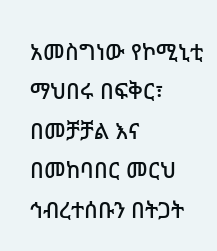አመስግነው የኮሚኒቲ ማህበሩ በፍቅር፣ በመቻቻል እና በመከባበር መርህ ኅብረተሰቡን በትጋት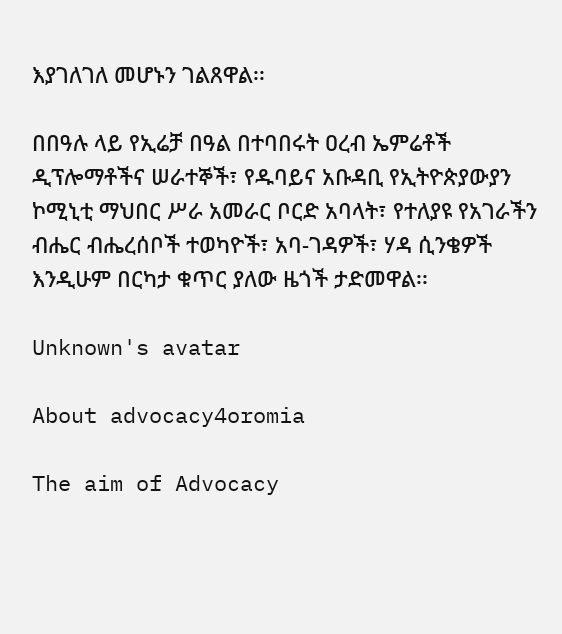እያገለገለ መሆኑን ገልጸዋል፡፡

በበዓሉ ላይ የኢሬቻ በዓል በተባበሩት ዐረብ ኤምሬቶች ዲፕሎማቶችና ሠራተኞች፣ የዱባይና አቡዳቢ የኢትዮጵያውያን ኮሚኒቲ ማህበር ሥራ አመራር ቦርድ አባላት፣ የተለያዩ የአገራችን ብሔር ብሔረሰቦች ተወካዮች፣ አባ-ገዳዎች፣ ሃዳ ሲንቄዎች እንዲሁም በርካታ ቁጥር ያለው ዜጎች ታድመዋል፡፡

Unknown's avatar

About advocacy4oromia

The aim of Advocacy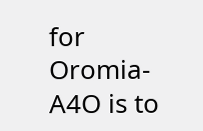for Oromia-A4O is to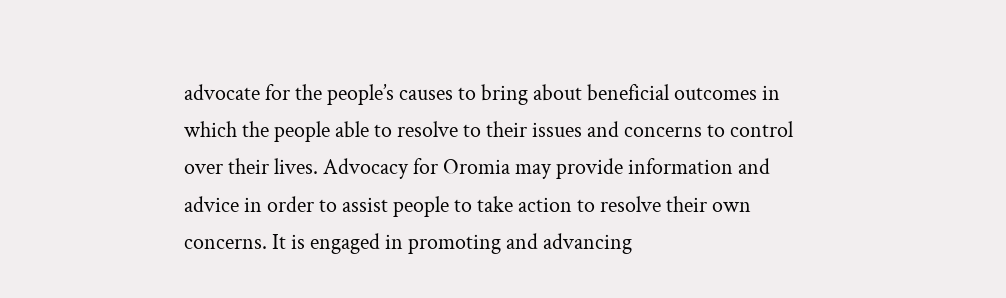advocate for the people’s causes to bring about beneficial outcomes in which the people able to resolve to their issues and concerns to control over their lives. Advocacy for Oromia may provide information and advice in order to assist people to take action to resolve their own concerns. It is engaged in promoting and advancing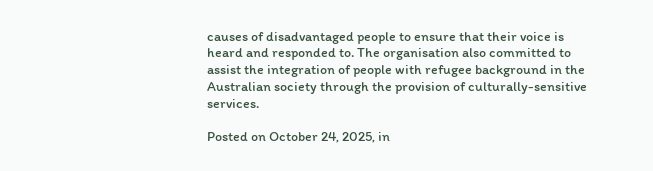causes of disadvantaged people to ensure that their voice is heard and responded to. The organisation also committed to assist the integration of people with refugee background in the Australian society through the provision of culturally-sensitive services.

Posted on October 24, 2025, in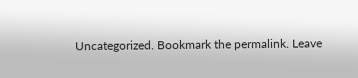Uncategorized. Bookmark the permalink. Leave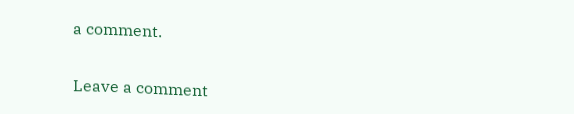a comment.

Leave a comment